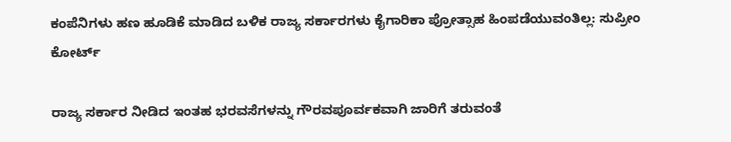ಕಂಪೆನಿಗಳು ಹಣ ಹೂಡಿಕೆ ಮಾಡಿದ ಬಳಿಕ ರಾಜ್ಯ ಸರ್ಕಾರಗಳು ಕೈಗಾರಿಕಾ ಪ್ರೋತ್ಸಾಹ ಹಿಂಪಡೆಯುವಂತಿಲ್ಲ: ಸುಪ್ರೀಂ ಕೋರ್ಟ್

ರಾಜ್ಯ ಸರ್ಕಾರ ನೀಡಿದ ಇಂತಹ ಭರವಸೆಗಳನ್ನು ಗೌರವಪೂರ್ವಕವಾಗಿ ಜಾರಿಗೆ ತರುವಂತೆ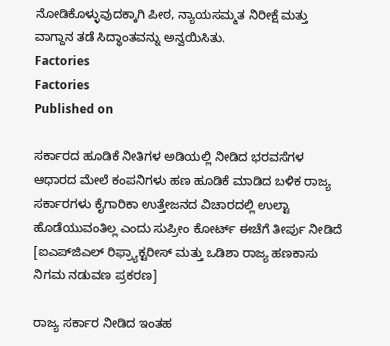ನೋಡಿಕೊಳ್ಳುವುದಕ್ಕಾಗಿ ಪೀಠ, ನ್ಯಾಯಸಮ್ಮತ ನಿರೀಕ್ಷೆ ಮತ್ತು ವಾಗ್ದಾನ ತಡೆ ಸಿದ್ಧಾಂತವನ್ನು ಅನ್ವಯಿಸಿತು.
Factories
Factories
Published on

ಸರ್ಕಾರದ ಹೂಡಿಕೆ ನೀತಿಗಳ ಅಡಿಯಲ್ಲಿ ನೀಡಿದ ಭರವಸೆಗಳ ಆಧಾರದ ಮೇಲೆ ಕಂಪನಿಗಳು ಹಣ ಹೂಡಿಕೆ ಮಾಡಿದ ಬಳಿಕ ರಾಜ್ಯ ಸರ್ಕಾರಗಳು ಕೈಗಾರಿಕಾ ಉತ್ತೇಜನದ ವಿಚಾರದಲ್ಲಿ ಉಲ್ಟಾ ಹೊಡೆಯುವಂತಿಲ್ಲ ಎಂದು ಸುಪ್ರೀಂ ಕೋರ್ಟ್‌ ಈಚೆಗೆ ತೀರ್ಪು ನೀಡಿದೆ [ಐಎಪ್‌ಜಿಎಲ್‌ ರಿಫ್ರ್ಯಾಕ್ಟರೀಸ್‌ ಮತ್ತು ಒಡಿಶಾ ರಾಜ್ಯ ಹಣಕಾಸು ನಿಗಮ ನಡುವಣ ಪ್ರಕರಣ]

ರಾಜ್ಯ ಸರ್ಕಾರ ನೀಡಿದ ಇಂತಹ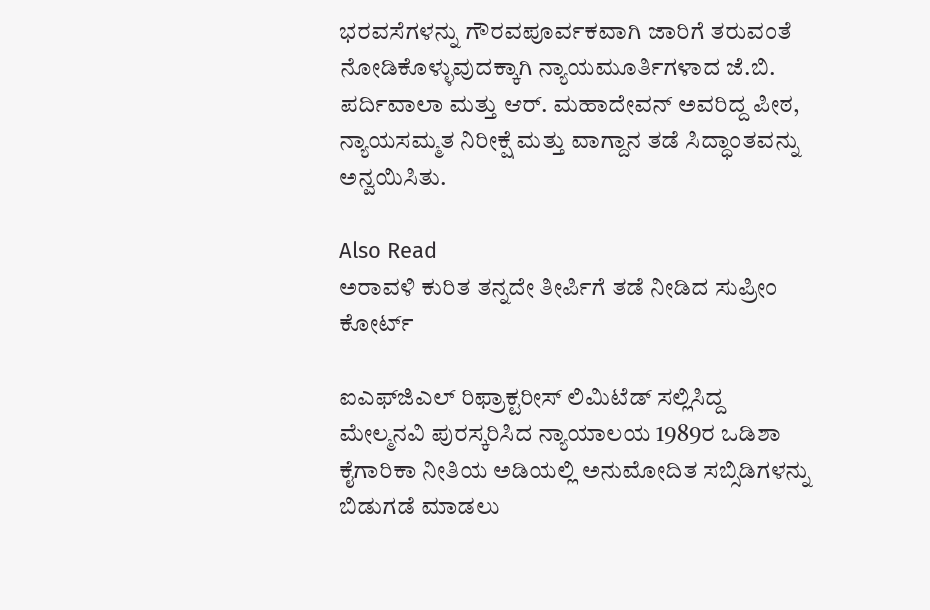ಭರವಸೆಗಳನ್ನು ಗೌರವಪೂರ್ವಕವಾಗಿ ಜಾರಿಗೆ ತರುವಂತೆ ನೋಡಿಕೊಳ್ಳುವುದಕ್ಕಾಗಿ ನ್ಯಾಯಮೂರ್ತಿಗಳಾದ ಜೆ.ಬಿ. ಪರ್ದಿವಾಲಾ ಮತ್ತು ಆರ್. ಮಹಾದೇವನ್ ಅವರಿದ್ದ ಪೀಠ, ನ್ಯಾಯಸಮ್ಮತ ನಿರೀಕ್ಷೆ ಮತ್ತು ವಾಗ್ದಾನ ತಡೆ ಸಿದ್ಧಾಂತವನ್ನು ಅನ್ವಯಿಸಿತು.

Also Read
ಅರಾವಳಿ ಕುರಿತ ತನ್ನದೇ ತೀರ್ಪಿಗೆ ತಡೆ ನೀಡಿದ ಸುಪ್ರೀಂ ಕೋರ್ಟ್

ಐಎಫ್‌ಜಿಎಲ್‌ ರಿಫ್ರಾಕ್ಟರೀಸ್ ಲಿಮಿಟೆಡ್ ಸಲ್ಲಿಸಿದ್ದ ಮೇಲ್ಮನವಿ ಪುರಸ್ಕರಿಸಿದ ನ್ಯಾಯಾಲಯ 1989ರ ಒಡಿಶಾ ಕೈಗಾರಿಕಾ ನೀತಿಯ ಅಡಿಯಲ್ಲಿ ಅನುಮೋದಿತ ಸಬ್ಸಿಡಿಗಳನ್ನು ಬಿಡುಗಡೆ ಮಾಡಲು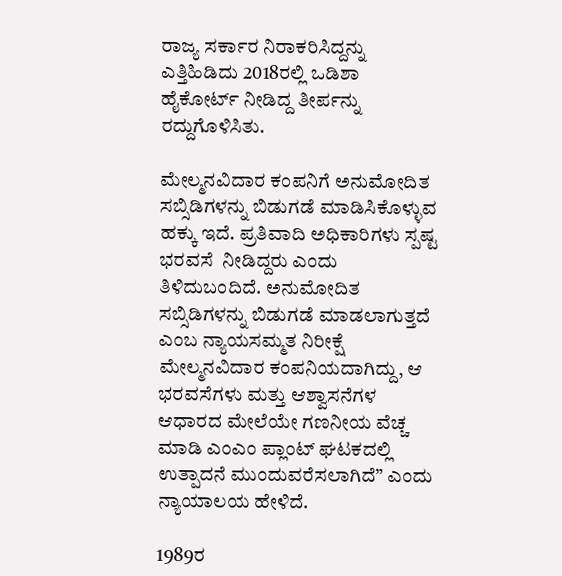ರಾಜ್ಯ ಸರ್ಕಾರ ನಿರಾಕರಿಸಿದ್ದನ್ನು  ಎತ್ತಿಹಿಡಿದು 2018ರಲ್ಲಿ ಒಡಿಶಾ ಹೈಕೋರ್ಟ್ ನೀಡಿದ್ದ ತೀರ್ಪನ್ನು ರದ್ದುಗೊಳಿಸಿತು.

ಮೇಲ್ಮನವಿದಾರ ಕಂಪನಿಗೆ ಅನುಮೋದಿತ ಸಬ್ಸಿಡಿಗಳನ್ನು ಬಿಡುಗಡೆ ಮಾಡಿಸಿಕೊಳ್ಳುವ ಹಕ್ಕು ಇದೆ. ಪ್ರತಿವಾದಿ ಅಧಿಕಾರಿಗಳು ಸ್ಪಷ್ಟ  ಭರವಸೆ  ನೀಡಿದ್ದರು ಎಂದು ತಿಳಿದುಬಂದಿದೆ. ಅನುಮೋದಿತ ಸಬ್ಸಿಡಿಗಳನ್ನು ಬಿಡುಗಡೆ ಮಾಡಲಾಗುತ್ತದೆ ಎಂಬ ನ್ಯಾಯಸಮ್ಮತ ನಿರೀಕ್ಷೆ  ಮೇಲ್ಮನವಿದಾರ ಕಂಪನಿಯದಾಗಿದ್ದು, ಆ ಭರವಸೆಗಳು ಮತ್ತು ಆಶ್ವಾಸನೆಗಳ ಆಧಾರದ ಮೇಲೆಯೇ ಗಣನೀಯ ವೆಚ್ಚ ಮಾಡಿ ಎಂಎಂ ಪ್ಲಾಂಟ್ ಘಟಕದಲ್ಲಿ ಉತ್ಪಾದನೆ ಮುಂದುವರೆಸಲಾಗಿದೆ” ಎಂದು ನ್ಯಾಯಾಲಯ ಹೇಳಿದೆ.

1989ರ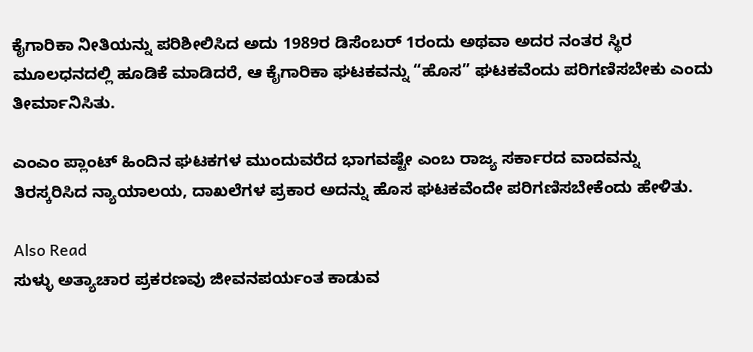ಕೈಗಾರಿಕಾ ನೀತಿಯನ್ನು ಪರಿಶೀಲಿಸಿದ ಅದು 1989ರ ಡಿಸೆಂಬರ್ 1ರಂದು ಅಥವಾ ಅದರ ನಂತರ ಸ್ಥಿರ ಮೂಲಧನದಲ್ಲಿ ಹೂಡಿಕೆ ಮಾಡಿದರೆ, ಆ ಕೈಗಾರಿಕಾ ಘಟಕವನ್ನು “ಹೊಸ” ಘಟಕವೆಂದು ಪರಿಗಣಿಸಬೇಕು ಎಂದು ತೀರ್ಮಾನಿಸಿತು.

ಎಂಎಂ ಪ್ಲಾಂಟ್ ಹಿಂದಿನ ಘಟಕಗಳ ಮುಂದುವರೆದ ಭಾಗವಷ್ಟೇ ಎಂಬ ರಾಜ್ಯ ಸರ್ಕಾರದ ವಾದವನ್ನು ತಿರಸ್ಕರಿಸಿದ ನ್ಯಾಯಾಲಯ, ದಾಖಲೆಗಳ ಪ್ರಕಾರ ಅದನ್ನು ಹೊಸ ಘಟಕವೆಂದೇ ಪರಿಗಣಿಸಬೇಕೆಂದು ಹೇಳಿತು.

Also Read
ಸುಳ್ಳು ಅತ್ಯಾಚಾರ ಪ್ರಕರಣವು ಜೀವನಪರ್ಯಂತ ಕಾಡುವ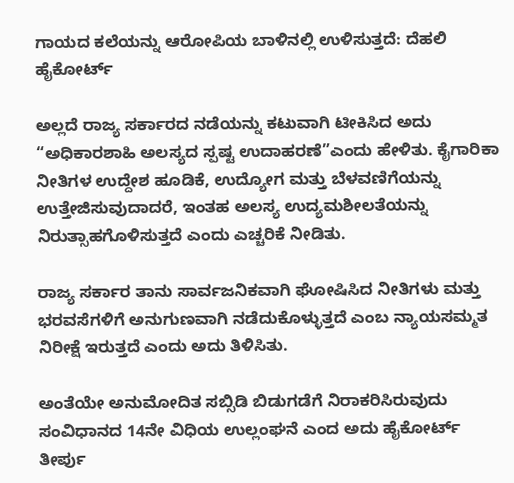ಗಾಯದ ಕಲೆಯನ್ನು ಆರೋಪಿಯ ಬಾಳಿನಲ್ಲಿ ಉಳಿಸುತ್ತದೆ: ದೆಹಲಿ ಹೈಕೋರ್ಟ್

ಅಲ್ಲದೆ ರಾಜ್ಯ ಸರ್ಕಾರದ ನಡೆಯನ್ನು ಕಟುವಾಗಿ ಟೀಕಿಸಿದ ಅದು “ಅಧಿಕಾರಶಾಹಿ ಅಲಸ್ಯದ ಸ್ಪಷ್ಟ ಉದಾಹರಣೆ”ಎಂದು ಹೇಳಿತು. ಕೈಗಾರಿಕಾ ನೀತಿಗಳ ಉದ್ದೇಶ ಹೂಡಿಕೆ, ಉದ್ಯೋಗ ಮತ್ತು ಬೆಳವಣಿಗೆಯನ್ನು ಉತ್ತೇಜಿಸುವುದಾದರೆ, ಇಂತಹ ಅಲಸ್ಯ ಉದ್ಯಮಶೀಲತೆಯನ್ನು ನಿರುತ್ಸಾಹಗೊಳಿಸುತ್ತದೆ ಎಂದು ಎಚ್ಚರಿಕೆ ನೀಡಿತು.

ರಾಜ್ಯ ಸರ್ಕಾರ ತಾನು ಸಾರ್ವಜನಿಕವಾಗಿ ಘೋಷಿಸಿದ ನೀತಿಗಳು ಮತ್ತು ಭರವಸೆಗಳಿಗೆ ಅನುಗುಣವಾಗಿ ನಡೆದುಕೊಳ್ಳುತ್ತದೆ ಎಂಬ ನ್ಯಾಯಸಮ್ಮತ ನಿರೀಕ್ಷೆ ಇರುತ್ತದೆ ಎಂದು ಅದು ತಿಳಿಸಿತು.

ಅಂತೆಯೇ ಅನುಮೋದಿತ ಸಬ್ಸಿಡಿ ಬಿಡುಗಡೆಗೆ ನಿರಾಕರಿಸಿರುವುದು ಸಂವಿಧಾನದ 14ನೇ ವಿಧಿಯ ಉಲ್ಲಂಘನೆ ಎಂದ ಅದು ಹೈಕೋರ್ಟ್‌ ತೀರ್ಪು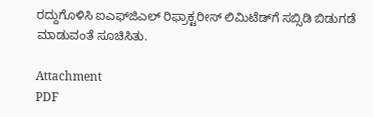ರದ್ದುಗೊಳಿಸಿ ಐಎಫ್‌ಜಿಎಲ್‌ ರಿಫ್ರಾಕ್ಟರೀಸ್ ಲಿಮಿಟೆಡ್‌ಗೆ ಸಬ್ಸಿಡಿ ಬಿಡುಗಡೆ ಮಾಡುವಂತೆ ಸೂಚಿಸಿತು.

Attachment
PDF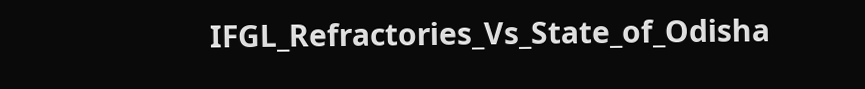IFGL_Refractories_Vs_State_of_Odisha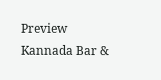Preview
Kannada Bar &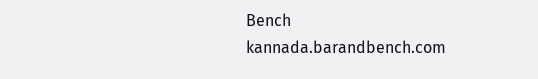Bench
kannada.barandbench.com